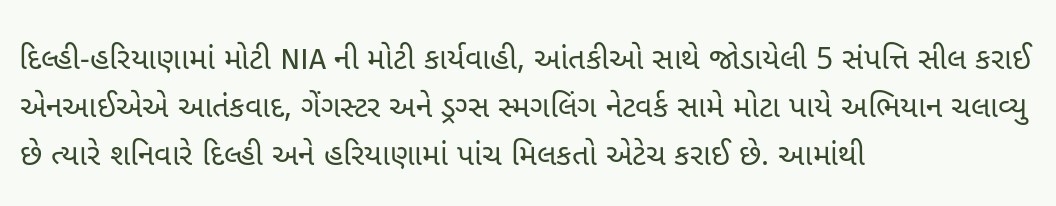દિલ્હી-હરિયાણામાં મોટી NIA ની મોટી કાર્યવાહી, આંતકીઓ સાથે જોડાયેલી 5 સંપત્તિ સીલ કરાઈ
એનઆઈએએ આતંકવાદ, ગેંગસ્ટર અને ડ્રગ્સ સ્મગલિંગ નેટવર્ક સામે મોટા પાયે અભિયાન ચલાવ્યુ છે ત્યારે શનિવારે દિલ્હી અને હરિયાણામાં પાંચ મિલકતો એટેચ કરાઈ છે. આમાંથી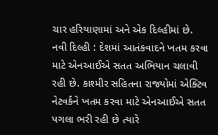ચાર હરિયાણામાં અને એક દિલ્હીમાં છે.
નવી દિલ્હી : દેશમાં આતંકવાદને ખતમ કરવા માટે એનઆઈએ સતત અભિયાન ચલાવી રહી છે. કાશ્મીર સહિતના રાજ્યોમાં એક્ટિવ નેટવર્કને ખતમ કરવા માટે એનઆઈએ સતત પગલા ભરી રહી છે ત્યારે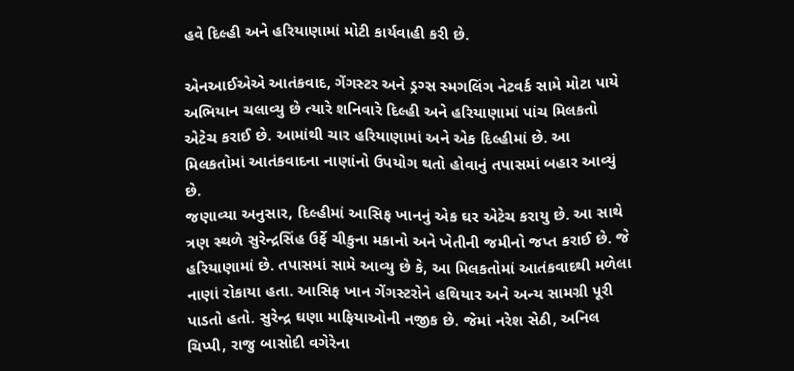હવે દિલ્હી અને હરિયાણામાં મોટી કાર્યવાહી કરી છે.

એનઆઈએએ આતંકવાદ, ગેંગસ્ટર અને ડ્રગ્સ સ્મગલિંગ નેટવર્ક સામે મોટા પાયે અભિયાન ચલાવ્યુ છે ત્યારે શનિવારે દિલ્હી અને હરિયાણામાં પાંચ મિલકતો એટેચ કરાઈ છે. આમાંથી ચાર હરિયાણામાં અને એક દિલ્હીમાં છે. આ મિલકતોમાં આતંકવાદના નાણાંનો ઉપયોગ થતો હોવાનું તપાસમાં બહાર આવ્યું છે.
જણાવ્યા અનુસાર, દિલ્હીમાં આસિફ ખાનનું એક ઘર એટેચ કરાયુ છે. આ સાથે ત્રણ સ્થળે સુરેન્દ્રસિંહ ઉર્ફે ચીકુના મકાનો અને ખેતીની જમીનો જપ્ત કરાઈ છે. જે હરિયાણામાં છે. તપાસમાં સામે આવ્યુ છે કે, આ મિલકતોમાં આતંકવાદથી મળેલા નાણાં રોકાયા હતા. આસિફ ખાન ગેંગસ્ટરોને હથિયાર અને અન્ય સામગ્રી પૂરી પાડતો હતો. સુરેન્દ્ર ઘણા માફિયાઓની નજીક છે. જેમાં નરેશ સેઠી, અનિલ ચિપ્પી, રાજુ બાસોદી વગેરેના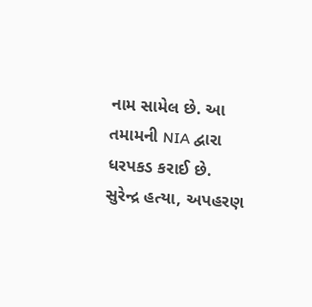નામ સામેલ છે. આ તમામની NIA દ્વારા ધરપકડ કરાઈ છે.
સુરેન્દ્ર હત્યા, અપહરણ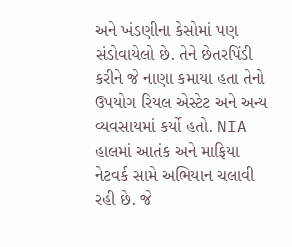અને ખંડણીના કેસોમાં પણ સંડોવાયેલો છે. તેને છેતરપિંડી કરીને જે નાણા કમાયા હતા તેનો ઉપયોગ રિયલ એસ્ટેટ અને અન્ય વ્યવસાયમાં કર્યો હતો. NIA હાલમાં આતંક અને માફિયા નેટવર્ક સામે અભિયાન ચલાવી રહી છે. જે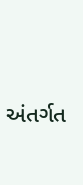અંતર્ગત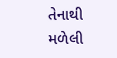તેનાથી મળેલી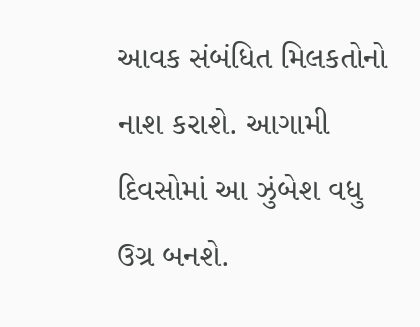આવક સંબંધિત મિલકતોનો નાશ કરાશે. આગામી દિવસોમાં આ ઝુંબેશ વધુ ઉગ્ર બનશે.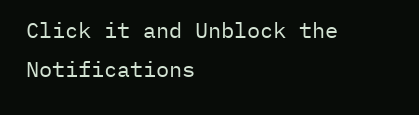Click it and Unblock the Notifications